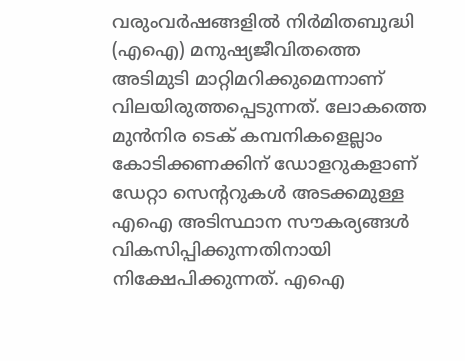വരുംവർഷങ്ങളിൽ നിർമിതബുദ്ധി (എഐ) മനുഷ്യജീവിതത്തെ അടിമുടി മാറ്റിമറിക്കുമെന്നാണ് വിലയിരുത്തപ്പെടുന്നത്. ലോകത്തെ മുൻനിര ടെക് കമ്പനികളെല്ലാം കോടിക്കണക്കിന് ഡോളറുകളാണ് ഡേറ്റാ സെന്ററുകൾ അടക്കമുള്ള എഐ അടിസ്ഥാന സൗകര്യങ്ങൾ വികസിപ്പിക്കുന്നതിനായി നിക്ഷേപിക്കുന്നത്. എഐ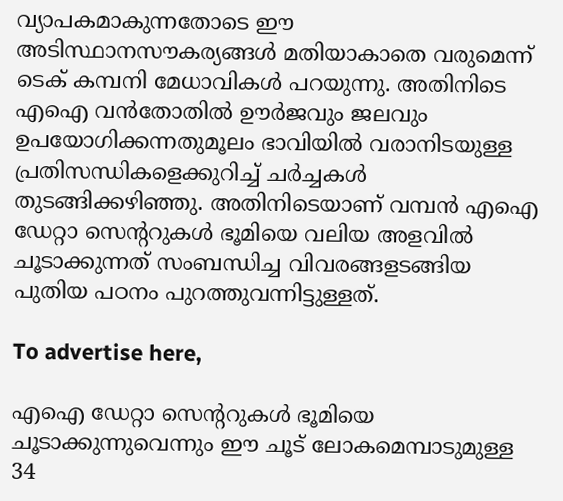വ്യാപകമാകുന്നതോടെ ഈ അടിസ്ഥാനസൗകര്യങ്ങൾ മതിയാകാതെ വരുമെന്ന് ടെക് കമ്പനി മേധാവികൾ പറയുന്നു. അതിനിടെ എഐ വൻതോതിൽ ഊർജവും ജലവും ഉപയോഗിക്കന്നതുമൂലം ഭാവിയിൽ വരാനിടയുള്ള പ്രതിസന്ധികളെക്കുറിച്ച് ചർച്ചകൾ തുടങ്ങിക്കഴിഞ്ഞു. അതിനിടെയാണ് വമ്പൻ എഐ ഡേറ്റാ സെന്ററുകൾ ഭൂമിയെ വലിയ അളവിൽ ചൂടാക്കുന്നത് സംബന്ധിച്ച വിവരങ്ങളടങ്ങിയ പുതിയ പഠനം പുറത്തുവന്നിട്ടുള്ളത്.

To advertise here,

എഐ ഡേറ്റാ സെന്ററുകൾ ഭൂമിയെ ചൂടാക്കുന്നുവെന്നും ഈ ചൂട് ലോകമെമ്പാടുമുള്ള 34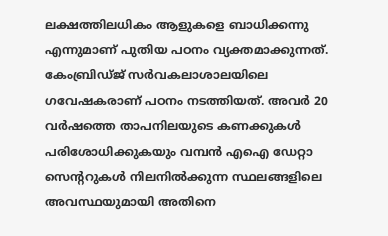ലക്ഷത്തിലധികം ആളുകളെ ബാധിക്കന്നു എന്നുമാണ് പുതിയ പഠനം വ്യക്തമാക്കുന്നത്. കേംബ്രിഡ്ജ് സർവകലാശാലയിലെ ഗവേഷകരാണ് പഠനം നടത്തിയത്. അവർ 20 വർഷത്തെ താപനിലയുടെ കണക്കുകൾ പരിശോധിക്കുകയും വമ്പൻ എഐ ഡേറ്റാ സെന്ററുകൾ നിലനിൽക്കുന്ന സ്ഥലങ്ങളിലെ അവസ്ഥയുമായി അതിനെ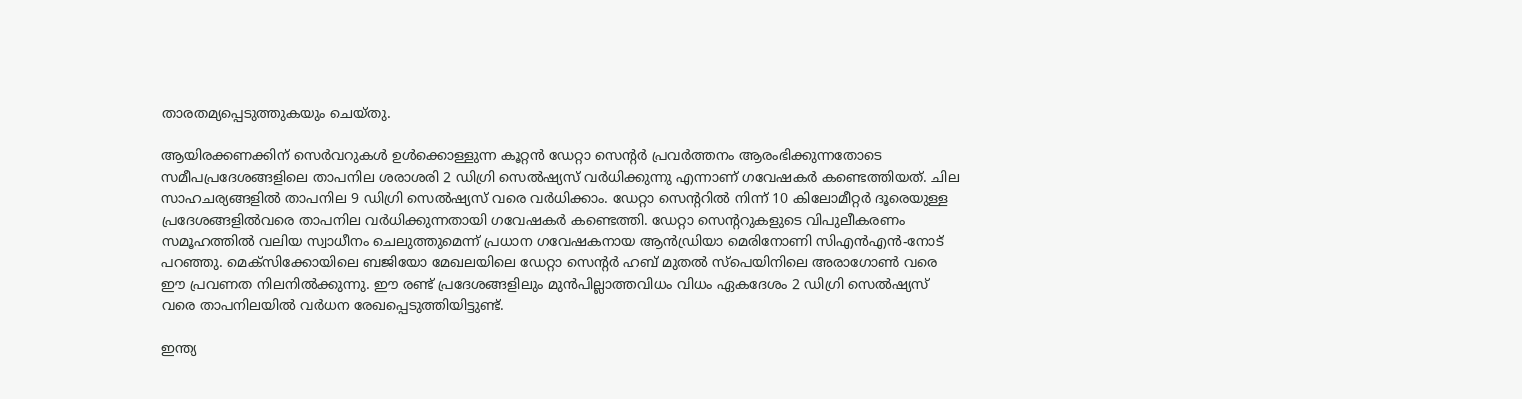താരതമ്യപ്പെടുത്തുകയും ചെയ്തു.

ആയിരക്കണക്കിന് സെർവറുകൾ ഉൾക്കൊള്ളുന്ന കൂറ്റൻ ഡേറ്റാ സെന്റർ പ്രവർത്തനം ആരംഭിക്കുന്നതോടെ സമീപപ്രദേശങ്ങളിലെ താപനില ശരാശരി 2 ഡിഗ്രി സെൽഷ്യസ് വർധിക്കുന്നു എന്നാണ് ഗവേഷകർ കണ്ടെത്തിയത്. ചില സാഹചര്യങ്ങളിൽ താപനില 9 ഡിഗ്രി സെൽഷ്യസ് വരെ വർധിക്കാം. ഡേറ്റാ സെന്ററിൽ നിന്ന് 10 കിലോമീറ്റർ ദൂരെയുള്ള പ്രദേശങ്ങളിൽവരെ താപനില വർധിക്കുന്നതായി ഗവേഷകർ കണ്ടെത്തി. ഡേറ്റാ സെന്ററുകളുടെ വിപുലീകരണം സമൂഹത്തിൽ വലിയ സ്വാധീനം ചെലുത്തുമെന്ന് പ്രധാന ഗവേഷകനായ ആൻഡ്രിയാ മെരിനോണി സിഎൻഎൻ-നോട് പറഞ്ഞു. മെക്‌സിക്കോയിലെ ബജിയോ മേഖലയിലെ ഡേറ്റാ സെന്റർ ഹബ് മുതൽ സ്‌പെയിനിലെ അരാഗോൺ വരെ ഈ പ്രവണത നിലനിൽക്കുന്നു. ഈ രണ്ട് പ്രദേശങ്ങളിലും മുൻപില്ലാത്തവിധം വിധം ഏകദേശം 2 ഡിഗ്രി സെൽഷ്യസ് വരെ താപനിലയിൽ വർധന രേഖപ്പെടുത്തിയിട്ടുണ്ട്.

ഇന്ത്യ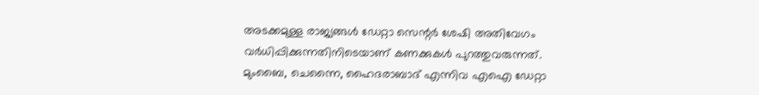അടക്കമുള്ള രാജ്യങ്ങൾ ഡേറ്റാ സെന്റർ ശേഷി അതിവേഗം വർധിപ്പിക്കുന്നതിനിടെയാണ് കണക്കുകൾ പുറത്തുവരുന്നത്. മുംബൈ, ചെന്നൈ, ഹൈദരാബാദ് എന്നിവ എഐ ഡേറ്റാ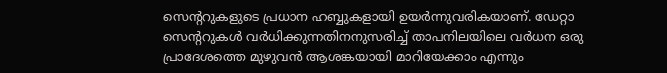സെന്ററുകളുടെ പ്രധാന ഹബ്ബുകളായി ഉയർന്നുവരികയാണ്. ഡേറ്റാ സെന്ററുകൾ വർധിക്കുന്നതിനനുസരിച്ച് താപനിലയിലെ വർധന ഒരു പ്രാദേശത്തെ മുഴുവൻ ആശങ്കയായി മാറിയേക്കാം എന്നും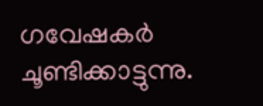ഗവേഷകർ ചൂണ്ടിക്കാട്ടുന്നു.